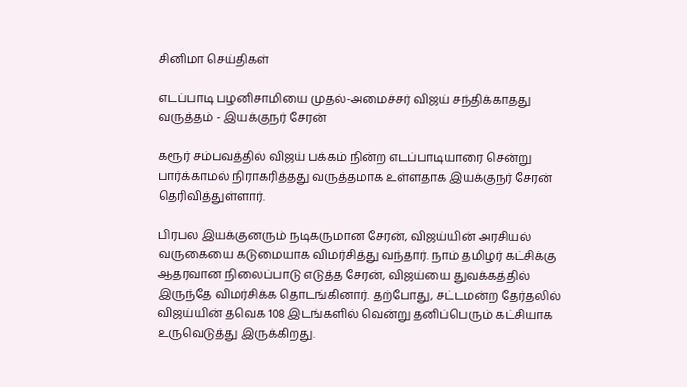சினிமா செய்திகள்

எடப்பாடி பழனிசாமியை முதல்-அமைச்சர் விஜய் சந்திக்காதது வருத்தம் - இயக்குநர் சேரன்

கரூர் சம்பவத்தில் விஜய் பக்கம் நின்ற எடப்பாடியாரை சென்று பார்க்காமல் நிராகரித்தது வருத்தமாக உள்ளதாக இயக்குநர் சேரன் தெரிவித்துள்ளார்.

பிரபல இயக்குனரும் நடிகருமான சேரன், விஜய்யின் அரசியல் வருகையை கடுமையாக விமர்சித்து வந்தார். நாம் தமிழர் கட்சிக்கு ஆதரவான நிலைப்பாடு எடுத்த சேரன், விஜய்யை துவக்கத்தில் இருந்தே விமர்சிக்க தொடங்கினார். தற்போது, சட்டமன்ற தேர்தலில் விஜய்யின் தவெக 108 இடங்களில் வென்று தனிப்பெரும் கட்சியாக உருவெடுத்து இருக்கிறது.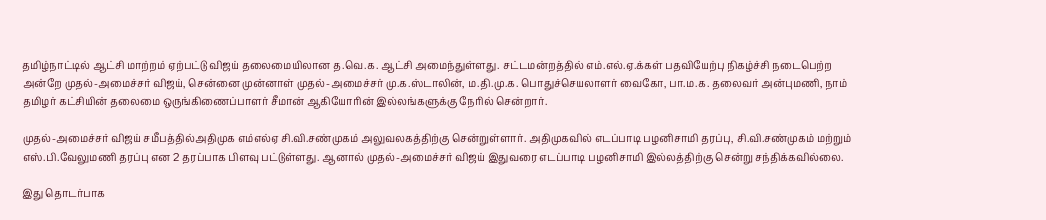தமிழ்நாட்டில் ஆட்சி மாற்றம் ஏற்பட்டு விஜய் தலைமையிலான த.வெ.க. ஆட்சி அமைந்துள்ளது. சட்டமன்றத்தில் எம்.எல்.ஏ.க்கள் பதவியேற்பு நிகழ்ச்சி நடைபெற்ற அன்றே முதல்-அமைச்சர் விஜய், சென்னை முன்னாள் முதல்-அமைச்சர் மு.க.ஸ்டாலின், ம.தி.மு.க. பொதுச்செயலாளர் வைகோ, பா.ம.க. தலைவர் அன்புமணி, நாம் தமிழர் கட்சியின் தலைமை ஒருங்கிணைப்பாளர் சீமான் ஆகியோரின் இல்லங்களுக்கு நேரில் சென்றார்.

முதல்-அமைச்சர் விஜய் சமீபத்தில்அதிமுக எம்எல்ஏ சி.வி.சண்முகம் அலுவலகத்திற்கு சென்றுள்ளார். அதிமுகவில் எடப்பாடி பழனிசாமி தரப்பு, சி.வி.சண்முகம் மற்றும் எஸ்.பி.வேலுமணி தரப்பு என 2 தரப்பாக பிளவு பட்டுள்ளது. ஆனால் முதல்-அமைச்சர் விஜய் இதுவரை எடப்பாடி பழனிசாமி இல்லத்திற்கு சென்று சந்திக்கவில்லை.

இது தொடர்பாக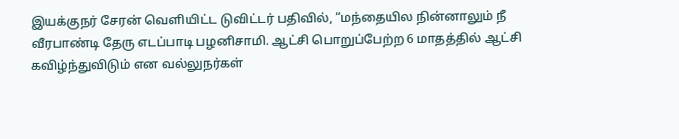இயக்குநர் சேரன் வெளியிட்ட டுவிட்டர் பதிவில், “மந்தையில நின்னாலும் நீ வீரபாண்டி தேரு எடப்பாடி பழனிசாமி. ஆட்சி பொறுப்பேற்ற 6 மாதத்தில் ஆட்சி கவிழ்ந்துவிடும் என வல்லுநர்கள்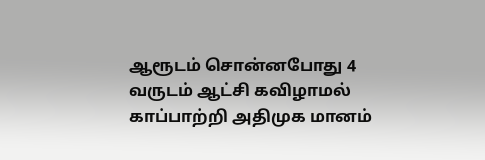ஆரூடம் சொன்னபோது 4 வருடம் ஆட்சி கவிழாமல் காப்பாற்றி அதிமுக மானம்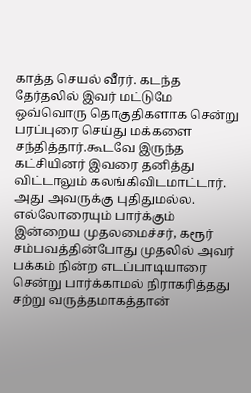காத்த செயல் வீரர். கடந்த தேர்தலில் இவர் மட்டுமே ஒவ்வொரு தொகுதிகளாக சென்று பரப்புரை செய்து மக்களை சந்தித்தார்.கூடவே இருந்த கட்சியினர் இவரை தனித்து விட்டாலும் கலங்கிவிடமாட்டார். அது அவருக்கு புதிதுமல்ல. எல்லோரையும் பார்க்கும் இன்றைய முதலமைச்சர், கரூர் சம்பவத்தின்போது முதலில் அவர் பக்கம் நின்ற எடப்பாடியாரை சென்று பார்க்காமல் நிராகரித்தது சற்று வருத்தமாகத்தான்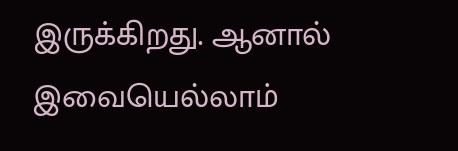இருக்கிறது. ஆனால் இவையெல்லாம்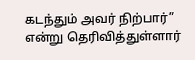கடந்தும் அவர் நிற்பார்” என்று தெரிவித்துள்ளார்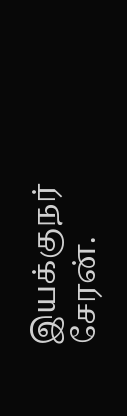இயக்குநர் சேரன்.